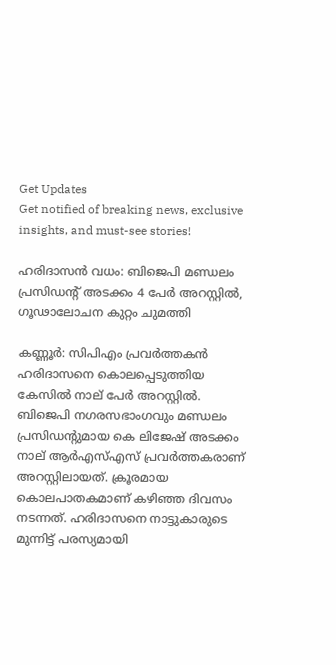Get Updates
Get notified of breaking news, exclusive insights, and must-see stories!

ഹരിദാസന്‍ വധം: ബിജെപി മണ്ഡലം പ്രസിഡന്റ് അടക്കം 4 പേര്‍ അറസ്റ്റില്‍, ഗൂഢാലോചന കുറ്റം ചുമത്തി

കണ്ണൂര്‍: സിപിഎം പ്രവര്‍ത്തകന്‍ ഹരിദാസനെ കൊലപ്പെടുത്തിയ കേസില്‍ നാല് പേര്‍ അറസ്റ്റില്‍. ബിജെപി നഗരസഭാംഗവും മണ്ഡലം പ്രസിഡന്റുമായ കെ ലിജേഷ് അടക്കം നാല് ആര്‍എസ്എസ് പ്രവര്‍ത്തകരാണ് അറസ്റ്റിലായത്. ക്രൂരമായ കൊലപാതകമാണ് കഴിഞ്ഞ ദിവസം നടന്നത്. ഹരിദാസനെ നാട്ടുകാരുടെ മുന്നിട്ട് പരസ്യമായി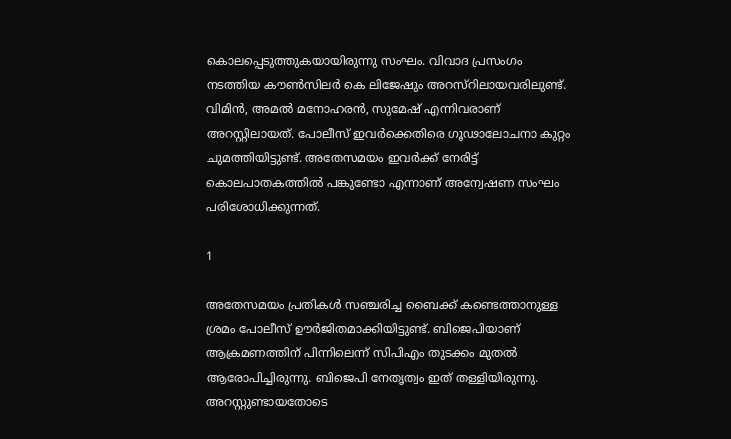കൊലപ്പെടുത്തുകയായിരുന്നു സംഘം. വിവാദ പ്രസംഗം നടത്തിയ കൗണ്‍സിലര്‍ കെ ലിജേഷും അറസ്‌റിലായവരിലുണ്ട്. വിമിന്‍, അമല്‍ മനോഹരന്‍, സുമേഷ് എന്നിവരാണ് അറസ്റ്റിലായത്. പോലീസ് ഇവര്‍ക്കെതിരെ ഗൂഢാലോചനാ കുറ്റം ചുമത്തിയിട്ടുണ്ട്. അതേസമയം ഇവര്‍ക്ക് നേരിട്ട് കൊലപാതകത്തില്‍ പങ്കുണ്ടോ എന്നാണ് അന്വേഷണ സംഘം പരിശോധിക്കുന്നത്.

1

അതേസമയം പ്രതികള്‍ സഞ്ചരിച്ച ബൈക്ക് കണ്ടെത്താനുള്ള ശ്രമം പോലീസ് ഊര്‍ജിതമാക്കിയിട്ടുണ്ട്. ബിജെപിയാണ് ആക്രമണത്തിന് പിന്നിലെന്ന് സിപിഎം തുടക്കം മുതല്‍ ആരോപിച്ചിരുന്നു. ബിജെപി നേതൃത്വം ഇത് തള്ളിയിരുന്നു. അറസ്റ്റുണ്ടായതോടെ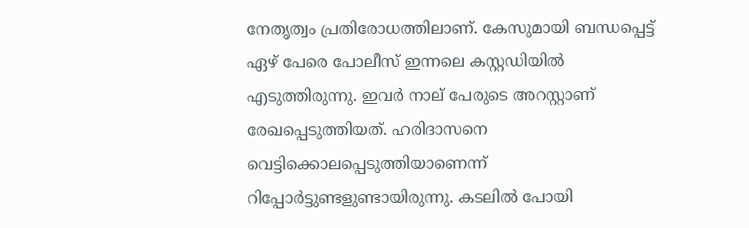നേതൃത്വം പ്രതിരോധത്തിലാണ്. കേസുമായി ബന്ധപ്പെട്ട് ഏഴ് പേരെ പോലീസ് ഇന്നലെ കസ്റ്റഡിയില്‍ എടുത്തിരുന്നു. ഇവര്‍ നാല് പേരുടെ അറസ്റ്റാണ് രേഖപ്പെടുത്തിയത്. ഹരിദാസനെ വെട്ടിക്കൊലപ്പെടുത്തിയാണെന്ന് റിപ്പോര്‍ട്ടുണ്ടളുണ്ടായിരുന്നു. കടലില്‍ പോയി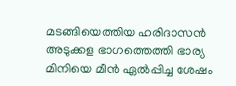മടങ്ങിയെത്തിയ ഹരിദാസന്‍ അടുക്കള ഭാഗത്തെത്തി ഭാര്യ മിനിയെ മീന്‍ ഏല്‍പ്പിച്ച ശേഷം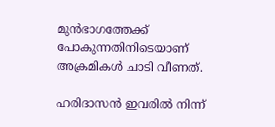മുന്‍ഭാഗത്തേക്ക് പോകുന്നതിനിടെയാണ് അക്രമികള്‍ ചാടി വീണത്.

ഹരിദാസന്‍ ഇവരില്‍ നിന്ന്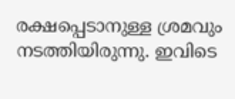രക്ഷപ്പെടാനുള്ള ശ്രമവും നടത്തിയിരുന്നു. ഇവിടെ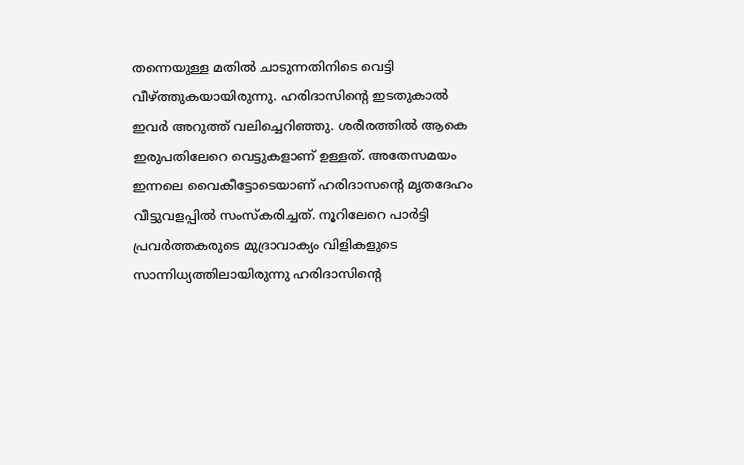തന്നെയുള്ള മതില്‍ ചാടുന്നതിനിടെ വെട്ടി വീഴ്ത്തുകയായിരുന്നു. ഹരിദാസിന്റെ ഇടതുകാല്‍ ഇവര്‍ അറുത്ത് വലിച്ചെറിഞ്ഞു. ശരീരത്തില്‍ ആകെ ഇരുപതിലേറെ വെട്ടുകളാണ് ഉള്ളത്. അതേസമയം ഇന്നലെ വൈകീട്ടോടെയാണ് ഹരിദാസന്റെ മൃതദേഹം വീട്ടുവളപ്പില്‍ സംസ്‌കരിച്ചത്. നൂറിലേറെ പാര്‍ട്ടി പ്രവര്‍ത്തകരുടെ മുദ്രാവാക്യം വിളികളുടെ സാന്നിധ്യത്തിലായിരുന്നു ഹരിദാസിന്റെ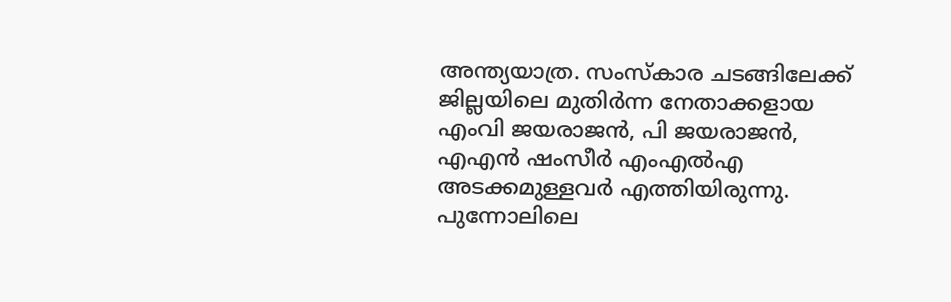അന്ത്യയാത്ര. സംസ്‌കാര ചടങ്ങിലേക്ക് ജില്ലയിലെ മുതിര്‍ന്ന നേതാക്കളായ എംവി ജയരാജന്‍, പി ജയരാജന്‍, എഎന്‍ ഷംസീര്‍ എംഎല്‍എ അടക്കമുള്ളവര്‍ എത്തിയിരുന്നു. പുന്നോലിലെ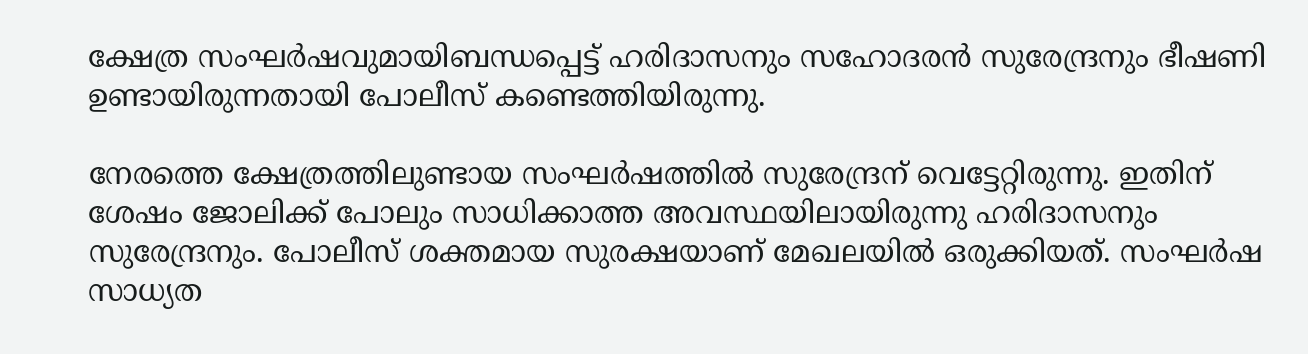ക്ഷേത്ര സംഘര്‍ഷവുമായിബന്ധപ്പെട്ട് ഹരിദാസനും സഹോദരന്‍ സുരേന്ദ്രനും ഭീഷണി ഉണ്ടായിരുന്നതായി പോലീസ് കണ്ടെത്തിയിരുന്നു.

നേരത്തെ ക്ഷേത്രത്തിലുണ്ടായ സംഘര്‍ഷത്തില്‍ സുരേന്ദ്രന് വെട്ടേറ്റിരുന്നു. ഇതിന് ശേഷം ജോലിക്ക് പോലും സാധിക്കാത്ത അവസ്ഥയിലായിരുന്നു ഹരിദാസനും സുരേന്ദ്രനും. പോലീസ് ശക്തമായ സുരക്ഷയാണ് മേഖലയില്‍ ഒരുക്കിയത്. സംഘര്‍ഷ സാധ്യത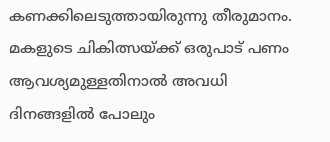കണക്കിലെടുത്തായിരുന്നു തീരുമാനം. മകളുടെ ചികിത്സയ്ക്ക് ഒരുപാട് പണം ആവശ്യമുള്ളതിനാല്‍ അവധി ദിനങ്ങളില്‍ പോലും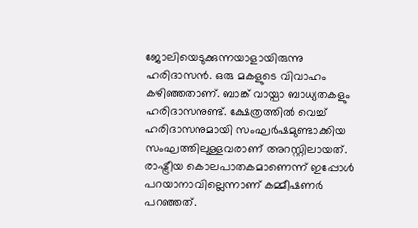ജോലിയെടുക്കുന്നയാളായിരുന്നു ഹരിദാസന്‍. ഒരു മകളുടെ വിവാഹം കഴിഞ്ഞതാണ്. ബാങ്ക് വായ്പാ ബാധ്യതകളും ഹരിദാസനുണ്ട്. ക്ഷേത്രത്തില്‍ വെച്ച് ഹരിദാസനുമായി സംഘര്‍ഷമുണ്ടാക്കിയ സംഘത്തിലുള്ളവരാണ് അറസ്റ്റിലായത്. രാഷ്ട്രീയ കൊലപാതകമാണെന്ന് ഇപ്പോള്‍ പറയാനാവില്ലെന്നാണ് കമ്മീഷണര്‍ പറഞ്ഞത്.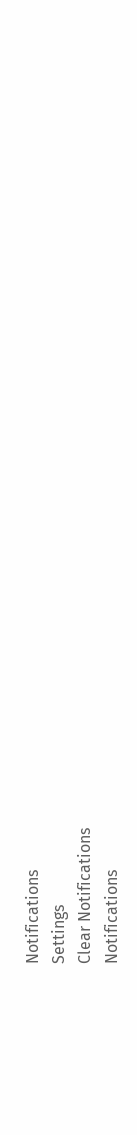Notifications
Settings
Clear Notifications
Notifications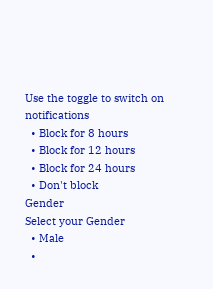Use the toggle to switch on notifications
  • Block for 8 hours
  • Block for 12 hours
  • Block for 24 hours
  • Don't block
Gender
Select your Gender
  • Male
  •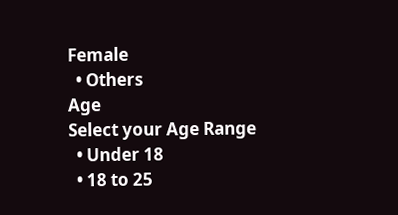Female
  • Others
Age
Select your Age Range
  • Under 18
  • 18 to 25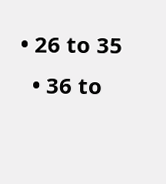• 26 to 35
  • 36 to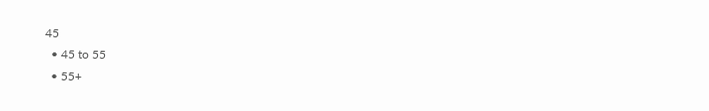45
  • 45 to 55
  • 55+